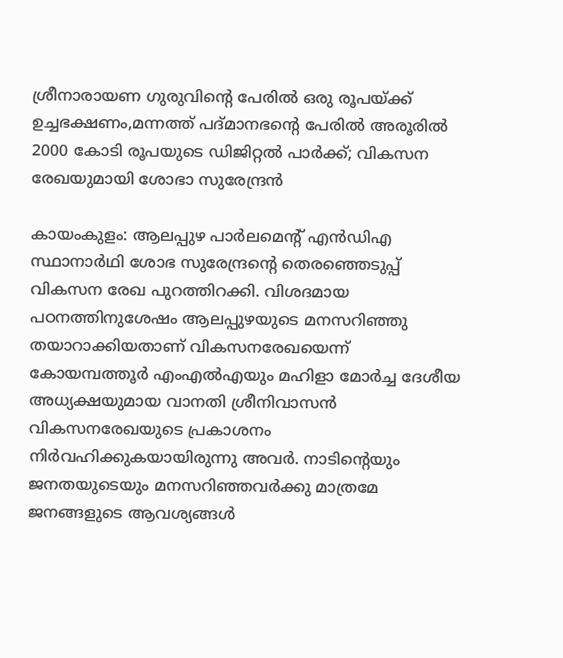ശ്രീനാരായണ ഗുരുവിന്‍റെ പേരിൽ ഒരു രൂപയ്ക്ക് ഉച്ചഭക്ഷണം,മന്നത്ത് പദ്മാനഭന്‍റെ പേരിൽ അരൂരിൽ 2000 കോടി രൂപയുടെ ഡിജിറ്റൽ പാർക്ക്; വികസന രേഖയുമായി ശോഭാ സുരേന്ദ്രൻ

കായംകുളം: ആലപ്പുഴ പാർലമെന്‍റ് എൻഡിഎ സ്ഥാനാർഥി ശോഭ സുരേന്ദ്രന്‍റെ തെരഞ്ഞെടുപ്പ് വികസന രേഖ പുറത്തിറക്കി. വിശദമായ പഠനത്തിനുശേഷം ആലപ്പുഴയുടെ മനസറിഞ്ഞു തയാറാക്കിയതാണ് വികസനരേഖയെന്ന് കോയമ്പത്തൂർ എംഎൽഎയും മഹിളാ മോർച്ച ദേശീയ അധ്യക്ഷയുമായ വാനതി ശ്രീനിവാസൻ വികസനരേഖയുടെ പ്രകാശനം നിർവഹിക്കുകയായിരുന്നു അവർ. നാടിന്‍റെയും ജനതയുടെയും മനസറിഞ്ഞവർക്കു മാത്രമേ ജനങ്ങളുടെ ആവശ്യങ്ങൾ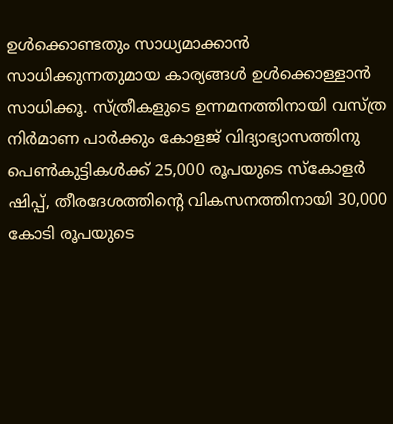ഉൾക്കൊണ്ടതും സാധ്യമാക്കാൻ സാധിക്കുന്നതുമായ കാര്യങ്ങൾ ഉൾക്കൊള്ളാൻ സാധിക്കൂ. സ്ത്രീകളുടെ ഉന്നമനത്തിനായി വസ്ത്ര നിർമാണ പാർക്കും കോളജ് വിദ്യാഭ്യാസത്തിനു പെൺകുട്ടികൾക്ക് 25,000 രൂപയുടെ സ്കോളർ ഷിപ്പ്, തീരദേശത്തിന്‍റെ വികസനത്തിനായി 30,000 കോടി രൂപയുടെ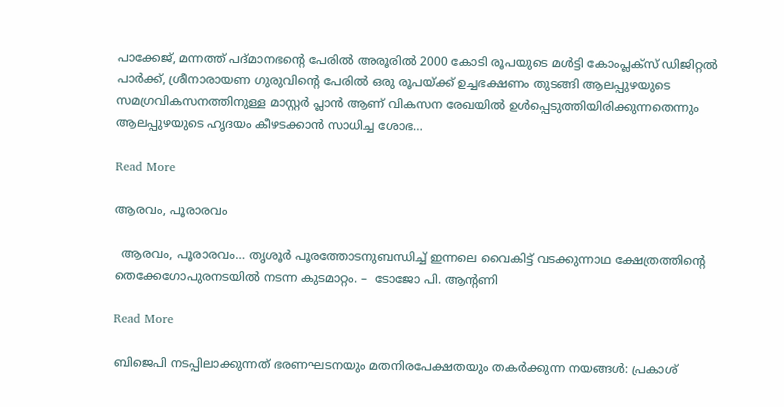പാക്കേജ്, മന്നത്ത് പദ്മാനഭന്‍റെ പേരിൽ അരൂരിൽ 2000 കോടി രൂപയുടെ മൾട്ടി കോംപ്ലക്സ് ഡിജിറ്റൽ പാർക്ക്, ശ്രീനാരായണ ഗുരുവിന്‍റെ പേരിൽ ഒരു രൂപയ്ക്ക് ഉച്ചഭക്ഷണം തുടങ്ങി ആലപ്പുഴയുടെ സമഗ്രവികസനത്തിനുള്ള മാസ്റ്റർ പ്ലാൻ ആണ് വികസന രേഖയിൽ ഉൾപ്പെടുത്തിയിരിക്കുന്നതെന്നും ആലപ്പുഴയുടെ ഹൃദയം കീഴടക്കാൻ സാധിച്ച ശോഭ…

Read More

ആരവം, പൂരാരവം

  ആരവം, പൂരാരവം… തൃശൂർ പൂരത്തോടനുബന്ധിച്ച് ഇന്നലെ വൈകിട്ട് വടക്കുന്നാഥ ക്ഷേത്രത്തിന്‍റെ തെക്കേഗോപുരനടയിൽ നടന്ന കുടമാറ്റം. –  ടോജോ പി. ആന്‍റണി

Read More

ബിജെപി നടപ്പിലാക്കുന്നത് ഭരണഘടനയും മതനിരപേക്ഷതയും തകർക്കുന്ന നയങ്ങൾ: പ്രകാശ്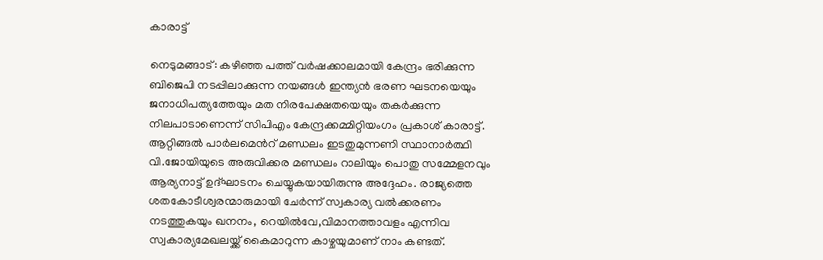കാരാട്ട്

നെടുമങ്ങാട്: കഴിഞ്ഞ പത്ത് വർഷക്കാലമായി കേന്ദ്രം ഭരിക്കുന്ന ബിജെപി നടപ്പിലാക്കുന്ന നയങ്ങൾ ഇന്ത്യൻ ഭരണ ഘടനയെയും ജനാധിപത്യത്തേയും മത നിരപേക്ഷതയെയും തകർക്കുന്ന നിലപാടാണെന്ന് സിപിഎം കേന്ദ്രക്കമ്മിറ്റിയംഗം പ്രകാശ് കാരാട്ട്. ആറ്റിങ്ങൽ പാർലമെന്‍റ് മണ്ഡലം ഇടതുമുന്നണി സ്ഥാനാർത്ഥി വി.ജോയിയുടെ അരുവിക്കര മണ്ഡലം റാലിയും പൊതു സമ്മേളനവും ആര്യനാട്ട് ഉദ്ഘാടനം ചെയ്യുകയായിരുന്നു അദ്ദേഹം. രാജ്യത്തെ ശതകോടീശ്വരന്മാരുമായി ചേർന്ന് സ്വകാര്യ വൽക്കരണം നടത്തുകയും ഖനനം, റെയിൽവേ,വിമാനത്താവളം എന്നിവ സ്വകാര്യമേഖലയ്ക്ക് കൈമാറുന്ന കാഴ്ചയുമാണ് നാം കണ്ടത്.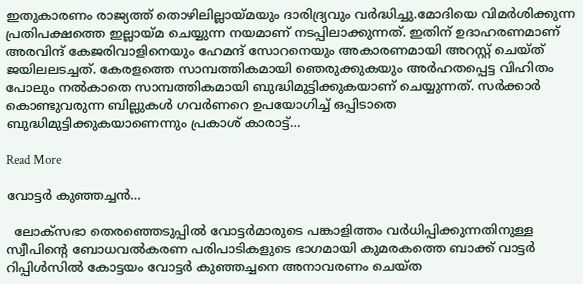ഇതുകാരണം രാജ്യത്ത് തൊഴിലില്ലായ്മയും ദാരിദ്ര്യവും വർദ്ധിച്ചു.മോദിയെ വിമർശിക്കുന്ന പ്രതിപക്ഷത്തെ ഇല്ലായ്മ ചെയ്യുന്ന നയമാണ് നടപ്പിലാക്കുന്നത്. ഇതിന് ഉദാഹരണമാണ് അരവിന്ദ് കേജരിവാളിനെയും ഹേമന്ദ് സോറനെയും അകാരണമായി അറസ്റ്റ് ചെയ്ത് ജയിലലടച്ചത്. കേരളത്തെ സാമ്പത്തികമായി ഞെരുക്കുകയും അർഹതപ്പെട്ട വിഹിതം പോലും നൽകാതെ സാമ്പത്തികമായി ബുദ്ധിമുട്ടിക്കുകയാണ് ചെയ്യുന്നത്. സർക്കാർ കൊണ്ടുവരുന്ന ബില്ലുകൾ ഗവർണറെ ഉപയോഗിച്ച് ഒപ്പിടാതെ ബുദ്ധിമുട്ടിക്കുകയാണെന്നും പ്രകാശ് കാരാട്ട്…

Read More

വോട്ടര്‍ കുഞ്ഞച്ചൻ…

  ലോക്സഭാ തെരഞ്ഞെടുപ്പില്‍ വോട്ടര്‍മാരുടെ പങ്കാളിത്തം വര്‍ധിപ്പിക്കുന്നതിനുള്ള  സ്വീപിന്‍റെ ബോധവല്‍കരണ പരിപാടികളുടെ ഭാഗമായി കുമരകത്തെ ബാക്ക് വാട്ടര്‍ റിപ്പിള്‍സില്‍ കോട്ടയം വോട്ടര്‍ കുഞ്ഞച്ചനെ അനാവരണം ചെയ്ത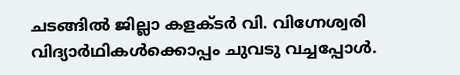ചടങ്ങില്‍ ജില്ലാ കളക്ടര്‍ വി. വിഗ്നേശ്വരി വിദ്യാര്‍ഥികള്‍ക്കൊപ്പം ചുവടു വച്ചപ്പോള്‍.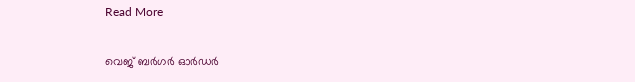Read More

വെജ് ബർഗർ ഓർഡർ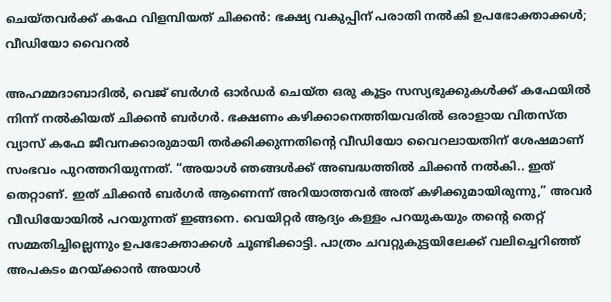ചെയ്തവർക്ക് കഫേ വിളമ്പിയത് ചിക്കൻ: ഭക്ഷ്യ വകുപ്പിന് പരാതി നൽകി ഉപഭോക്താക്കൾ; വീഡിയോ വൈറൽ

അഹമ്മദാബാദിൽ, വെജ് ബർഗർ ഓർഡർ ചെയ്ത ഒരു കൂട്ടം സസ്യഭുക്കുകൾക്ക് കഫേയിൽ നിന്ന് നൽകിയത് ചിക്കൻ ബർഗർ. ഭക്ഷണം കഴിക്കാനെത്തിയവരിൽ ഒരാളായ വിതസ്ത വ്യാസ് കഫേ ജീവനക്കാരുമായി തർക്കിക്കുന്നതിൻ്റെ വീഡിയോ വൈറലായതിന് ശേഷമാണ് സംഭവം പുറത്തറിയുന്നത്. “അയാൾ ഞങ്ങൾക്ക് അബദ്ധത്തിൽ ചിക്കൻ നൽകി.. ഇത് തെറ്റാണ്. ഇത് ചിക്കൻ ബർഗർ ആണെന്ന് അറിയാത്തവർ അത് കഴിക്കുമായിരുന്നു,” അവർ വീഡിയോയിൽ പറയുന്നത് ഇങ്ങനെ. വെയിറ്റർ ആദ്യം കള്ളം പറയുകയും തൻ്റെ തെറ്റ് സമ്മതിച്ചില്ലെന്നും ഉപഭോക്താക്കൾ ചൂണ്ടിക്കാട്ടി. പാത്രം ചവറ്റുകുട്ടയിലേക്ക് വലിച്ചെറിഞ്ഞ് അപകടം മറയ്ക്കാൻ അയാൾ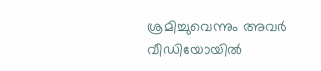ശ്രമിച്ചുവെന്നും അവർ വീഡിയോയിൽ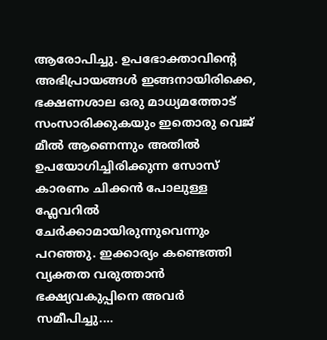ആരോപിച്ചു. ഉപഭോക്താവിൻ്റെ അഭിപ്രായങ്ങൾ ഇങ്ങനായിരിക്കെ, ഭക്ഷണശാല ഒരു മാധ്യമത്തോട് സംസാരിക്കുകയും ഇതൊരു വെജ് മീൽ ആണെന്നും അതിൽ ഉപയോഗിച്ചിരിക്കുന്ന സോസ് കാരണം ചിക്കൻ പോലുള്ള ഫ്ലേവറിൽ ചേർക്കാമായിരുന്നുവെന്നും പറഞ്ഞു. ഇക്കാര്യം കണ്ടെത്തി വ്യക്തത വരുത്താൻ ഭക്ഷ്യവകുപ്പിനെ അവർ സമീപിച്ചു.…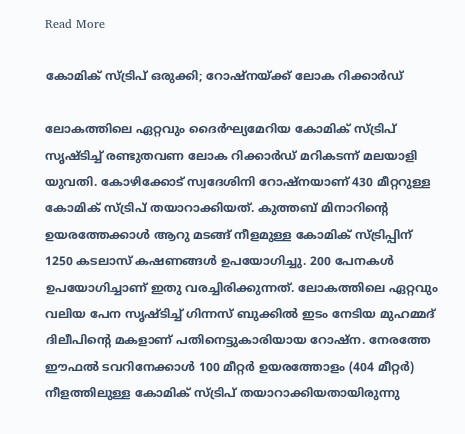Read More

കോമിക് സ്ട്രിപ് ഒരുക്കി; റോഷ്‌നയ്ക്ക് ലോക റിക്കാര്‍ഡ്

ലോകത്തിലെ ഏറ്റവും ദൈര്‍ഘ്യമേറിയ കോമിക് സ്ട്രിപ് സൃഷ്‌ടിച്ച് രണ്ടുതവണ ലോക റിക്കാര്‍ഡ് മറികടന്ന് മലയാളി യുവതി. കോഴിക്കോട് സ്വദേശിനി റോഷ്‌നയാണ് 430 മീറ്ററുള്ള കോമിക് സ്ട്രിപ് തയാറാക്കിയത്. കുത്തബ് മിനാറിന്‍റെ ഉയരത്തേക്കാള്‍ ആറു മടങ്ങ് നീളമുള്ള കോമിക് സ്ട്രിപ്പിന് 1250 കടലാസ് കഷണങ്ങൾ ഉപയോഗിച്ചു. 200 പേനകള്‍ ഉപയോഗിച്ചാണ് ഇതു വരച്ചിരിക്കുന്നത്. ലോകത്തിലെ ഏറ്റവും വലിയ പേന സൃഷ്‌ടിച്ച് ഗിന്നസ് ബുക്കില്‍ ഇടം നേടിയ മുഹമ്മദ് ദിലീപിന്‍റെ മകളാണ് പതിനെട്ടുകാരിയായ റോഷ്‌ന. നേരത്തേ ഈഫല്‍ ടവറിനേക്കാള്‍ 100 മീറ്റര്‍ ഉയരത്തോളം (404 മീറ്റര്‍) നീളത്തിലുള്ള കോമിക് സ്ട്രിപ് തയാറാക്കിയതായിരുന്നു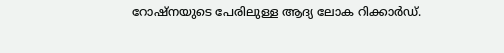റോഷ്‌നയുടെ പേരിലുള്ള ആദ്യ ലോക റിക്കാര്‍ഡ്.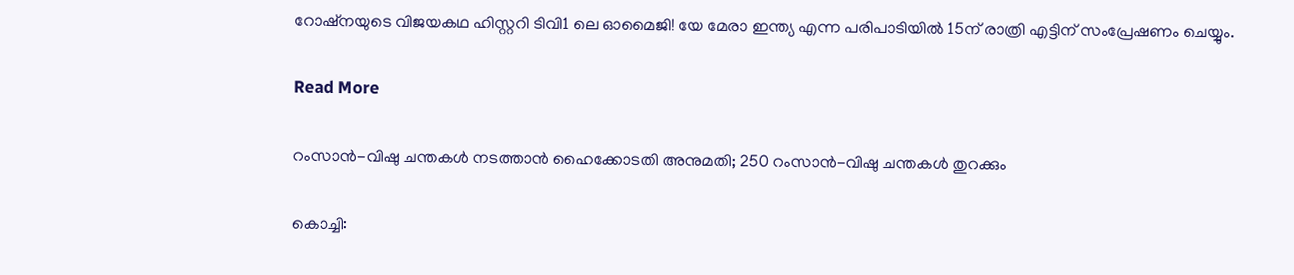റോഷ്‌നയുടെ വിജയകഥ ഹിസ്റ്ററി ടിവി1 ലെ ഓമൈജി! യേ മേരാ ഇന്ത്യ എന്ന പരിപാടിയില്‍ 15ന് രാത്രി എട്ടിന് സംപ്രേഷണം ചെയ്യും.

Read More

റംസാന്‍-വിഷു ചന്തകള്‍ നടത്താന്‍ ഹൈക്കോടതി അനുമതി; 250 റംസാന്‍-വിഷു ചന്തകള്‍ തുറക്കും

കൊച്ചി: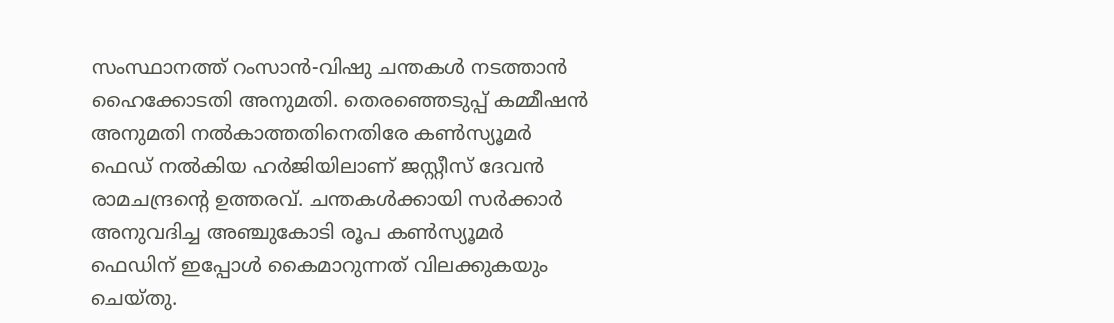സംസ്ഥാനത്ത് റംസാന്‍-വിഷു ചന്തകള്‍ നടത്താന്‍ ഹൈക്കോടതി അനുമതി. തെരഞ്ഞെടുപ്പ് കമ്മീഷന്‍ അനുമതി നല്‍കാത്തതിനെതിരേ കണ്‍സ്യൂമര്‍ ഫെഡ് നല്‍കിയ ഹര്‍ജിയിലാണ് ജസ്റ്റീസ് ദേവന്‍ രാമചന്ദ്രന്‍റെ ഉത്തരവ്. ചന്തകള്‍ക്കായി സര്‍ക്കാര്‍ അനുവദിച്ച അഞ്ചുകോടി രൂപ കണ്‍സ്യൂമര്‍ ഫെഡിന് ഇപ്പോള്‍ കൈമാറുന്നത് വിലക്കുകയും ചെയ്തു.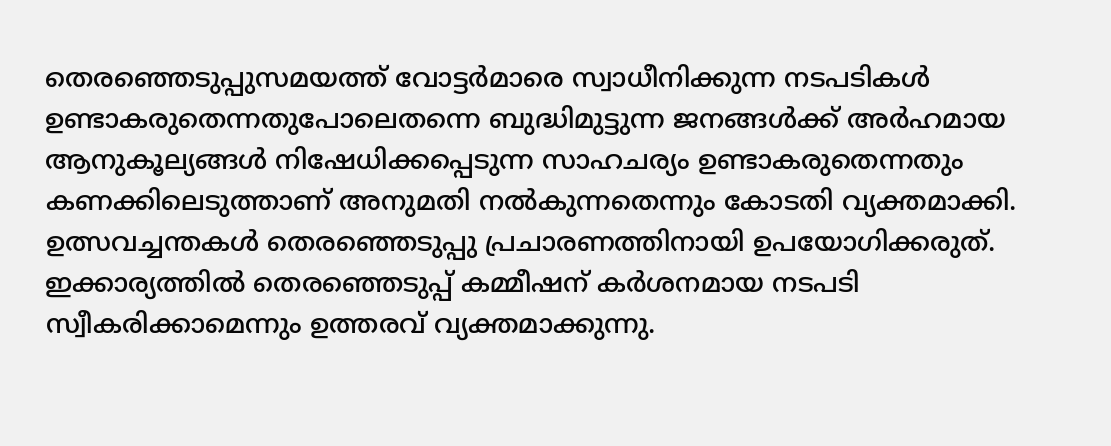തെരഞ്ഞെടുപ്പുസമയത്ത് വോട്ടര്‍മാരെ സ്വാധീനിക്കുന്ന നടപടികള്‍ ഉണ്ടാകരുതെന്നതുപോലെതന്നെ ബുദ്ധിമുട്ടുന്ന ജനങ്ങള്‍ക്ക് അര്‍ഹമായ ആനുകൂല്യങ്ങള്‍ നിഷേധിക്കപ്പെടുന്ന സാഹചര്യം ഉണ്ടാകരുതെന്നതും കണക്കിലെടുത്താണ് അനുമതി നല്‍കുന്നതെന്നും കോടതി വ്യക്തമാക്കി. ഉത്സവച്ചന്തകള്‍ തെരഞ്ഞെടുപ്പു പ്രചാരണത്തിനായി ഉപയോഗിക്കരുത്. ഇക്കാര്യത്തില്‍ തെരഞ്ഞെടുപ്പ് കമ്മീഷന് കര്‍ശനമായ നടപടി സ്വീകരിക്കാമെന്നും ഉത്തരവ് വ്യക്തമാക്കുന്നു.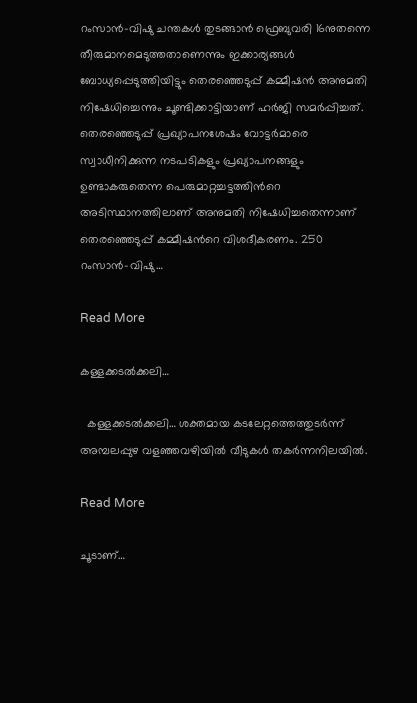റംസാന്‍-വിഷു ചന്തകള്‍ തുടങ്ങാന്‍ ഫ്രെബുവരി 16നുതന്നെ തീരുമാനമെടുത്തതാണെന്നും ഇക്കാര്യങ്ങള്‍ ബോധ്യപ്പെടുത്തിയിട്ടും തെരഞ്ഞെടുപ്പ് കമ്മീഷന്‍ അനുമതി നിഷേധിച്ചെന്നും ചൂണ്ടിക്കാട്ടിയാണ് ഹര്‍ജി സമർപ്പിച്ചത്. തെരഞ്ഞെടുപ്പ് പ്രഖ്യാപനശേഷം വോട്ടര്‍മാരെ സ്വാധീനിക്കുന്ന നടപടികളും പ്രഖ്യാപനങ്ങളും ഉണ്ടാകരുതെന്ന പെരുമാറ്റച്ചട്ടത്തിന്‍റെ അടിസ്ഥാനത്തിലാണ് അനുമതി നിഷേധിച്ചതെന്നാണ് തെരഞ്ഞെടുപ്പ് കമ്മീഷന്‍റെ വിശദീകരണം. 250 റംസാന്‍-വിഷു…

Read More

കള്ളക്കടൽക്കലി…

  കള്ളക്കടൽക്കലി… ശക്തമായ കടലേറ്റത്തെത്തുടര്‍ന്ന് അമ്പലപ്പുഴ വളഞ്ഞവഴിയില്‍ വീടുകള്‍ തകര്‍ന്നനിലയില്‍.

Read More

ചൂടാണ്…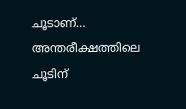ചൂടാണ്… അന്തരീക്ഷത്തിലെ ചൂടിന്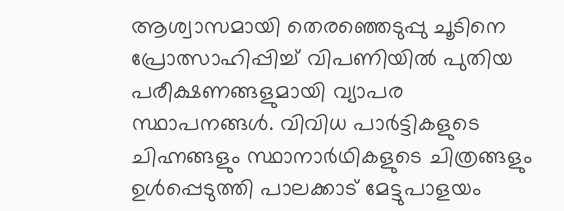ആശ്വാസമായി തെരഞ്ഞെടുപ്പു ചൂടിനെ പ്രോത്സാഹിപ്പിച്ച് വിപണിയിൽ പുതിയ പരീക്ഷണങ്ങളുമായി വ്യാപര സ്ഥാപനങ്ങൾ. വിവിധ പാർട്ടികളുടെ ചിഹ്നങ്ങളും സ്ഥാനാർഥികളുടെ ചിത്രങ്ങളും ഉൾപ്പെടുത്തി പാലക്കാട് മേട്ടുപാളയം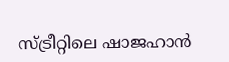സ്ട്രീറ്റിലെ ഷാജഹാൻ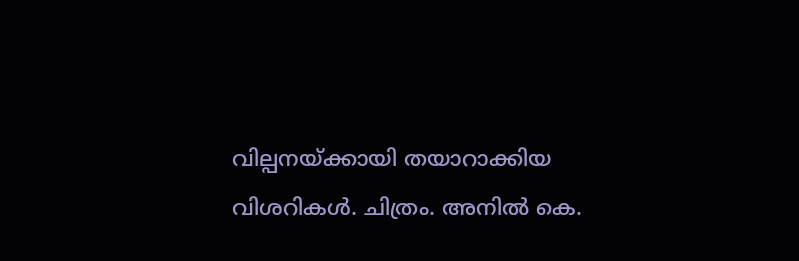വില്പനയ്ക്കായി തയാറാക്കിയ വിശറികൾ. ചിത്രം. അനിൽ കെ.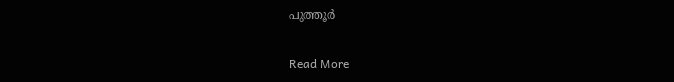പുത്തൂർ

Read More